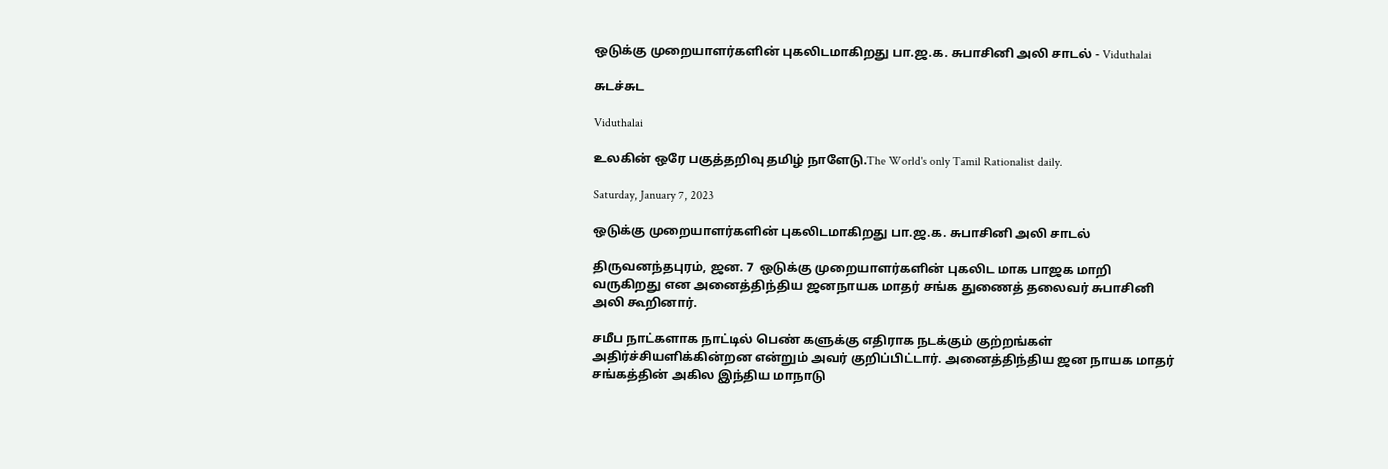ஒடுக்கு முறையாளர்களின் புகலிடமாகிறது பா.ஜ.க. சுபாசினி அலி சாடல் - Viduthalai

சுடச்சுட

Viduthalai

உலகின் ஒரே பகுத்தறிவு தமிழ் நாளேடு.The World's only Tamil Rationalist daily.

Saturday, January 7, 2023

ஒடுக்கு முறையாளர்களின் புகலிடமாகிறது பா.ஜ.க. சுபாசினி அலி சாடல்

திருவனந்தபுரம், ஜன. 7  ஒடுக்கு முறையாளர்களின் புகலிட மாக பாஜக மாறி வருகிறது என அனைத்திந்திய ஜனநாயக மாதர் சங்க துணைத் தலைவர் சுபாசினி அலி கூறினார்.

சமீப நாட்களாக நாட்டில் பெண் களுக்கு எதிராக நடக்கும் குற்றங்கள் அதிர்ச்சியளிக்கின்றன என்றும் அவர் குறிப்பிட்டார். அனைத்திந்திய ஜன நாயக மாதர் சங்கத்தின் அகில இந்திய மாநாடு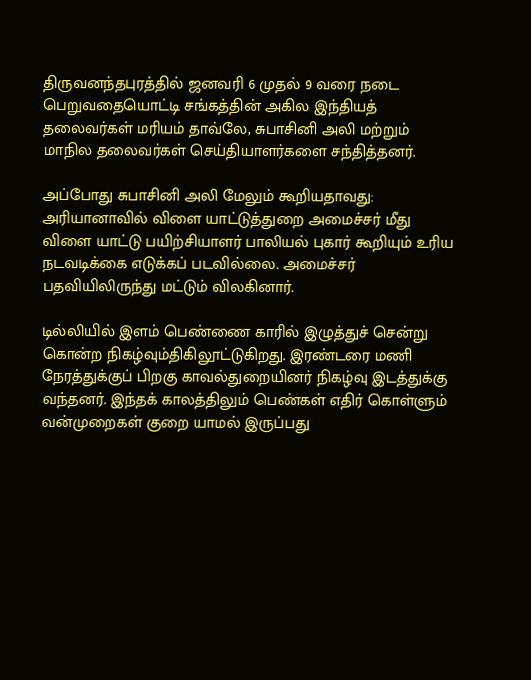திருவனந்தபுரத்தில் ஜனவரி 6 முதல் 9 வரை நடை பெறுவதையொட்டி சங்கத்தின் அகில இந்தியத் தலைவர்கள் மரியம் தாவ்லே, சுபாசினி அலி மற்றும் மாநில தலைவர்கள் செய்தியாளர்களை சந்தித்தனர்.

அப்போது சுபாசினி அலி மேலும் கூறியதாவது: அரியானாவில் விளை யாட்டுத்துறை அமைச்சர் மீது விளை யாட்டு பயிற்சியாளர் பாலியல் புகார் கூறியும் உரிய நடவடிக்கை எடுக்கப் படவில்லை. அமைச்சர் பதவியிலிருந்து மட்டும் விலகினார்.

டில்லியில் இளம் பெண்ணை காரில் இழுத்துச் சென்று கொன்ற நிகழ்வும்திகிலூட்டுகிறது. இரண்டரை மணி நேரத்துக்குப் பிறகு காவல்துறையினர் நிகழ்வு இடத்துக்கு வந்தனர். இந்தக் காலத்திலும் பெண்கள் எதிர் கொள்ளும் வன்முறைகள் குறை யாமல் இருப்பது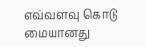எவ்வளவு கொடு மையானது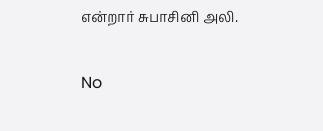என்றார் சுபாசினி அலி.

No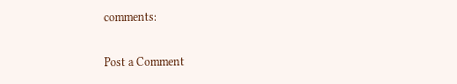comments:

Post a Comment